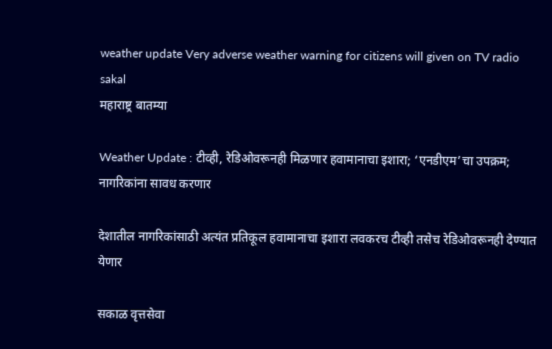weather update Very adverse weather warning for citizens will given on TV radio sakal
महाराष्ट्र बातम्या

Weather Update : टीव्ही, रेडिओवरूनही मिळणार हवामानाचा इशारा; ‘एनडीएम’चा उपक्रम; नागरिकांना सावध करणार

देशातील नागरिकांसाठी अत्यंत प्रतिकूल हवामानाचा इशारा लवकरच टीव्ही तसेच रेडिओवरूनही देण्यात येणार

सकाळ वृत्तसेवा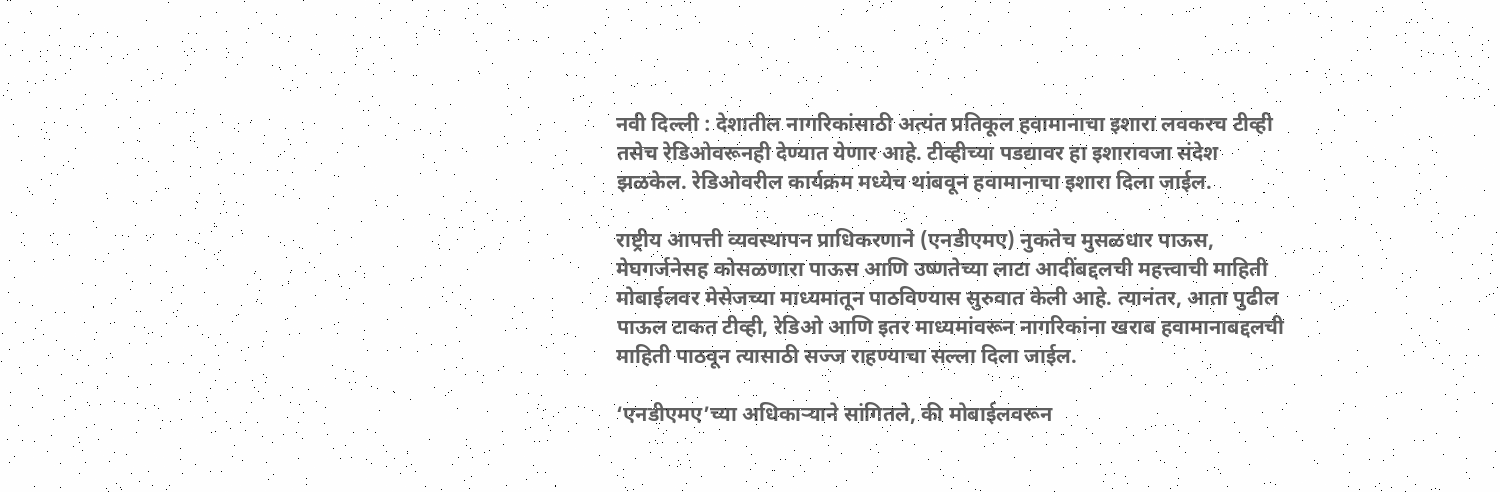नवी दिल्ली : देशातील नागरिकांसाठी अत्यंत प्रतिकूल हवामानाचा इशारा लवकरच टीव्ही तसेच रेडिओवरूनही देण्यात येणार आहे. टीव्हीच्या पडद्यावर हा इशारावजा संदेश झळकेल. रेडिओवरील कार्यक्रम मध्येच थांबवून हवामानाचा इशारा दिला जाईल.

राष्ट्रीय आपत्ती व्यवस्थापन प्राधिकरणाने (एनडीएमए) नुकतेच मुसळधार पाऊस, मेघगर्जनेसह कोसळणारा पाऊस आणि उष्णतेच्या लाटा आदींबद्दलची महत्त्वाची माहिती मोबाईलवर मेसेजच्या माध्यमातून पाठविण्यास सुरुवात केली आहे. त्यानंतर, आता पुढील पाऊल टाकत टीव्ही, रेडिओ आणि इतर माध्यमांवरून नागरिकांना खराब हवामानाबद्दलची माहिती पाठवून त्यासाठी सज्ज राहण्याचा सल्ला दिला जाईल.

‘एनडीएमए’च्या अधिकाऱ्याने सांगितले, की मोबाईलवरून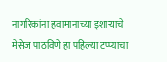नागरिकांना हवामानाच्या इशाऱ्याचे मेसेज पाठविणे हा पहिल्या टप्प्याचा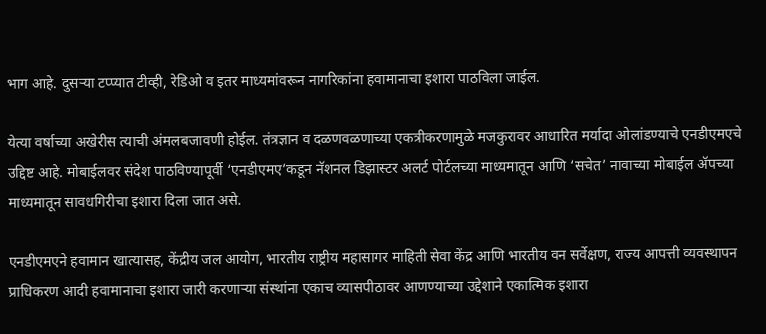भाग आहे. दुसऱ्या टप्प्यात टीव्ही, रेडिओ व इतर माध्यमांवरून नागरिकांना हवामानाचा इशारा पाठविला जाईल.

येत्या वर्षाच्या अखेरीस त्याची अंमलबजावणी होईल. तंत्रज्ञान व दळणवळणाच्या एकत्रीकरणामुळे मजकुरावर आधारित मर्यादा ओलांडण्याचे एनडीएमएचे उद्दिष्ट आहे. मोबाईलवर संदेश पाठविण्यापूर्वी ‘एनडीएमए’कडून नॅशनल डिझास्टर अलर्ट पोर्टलच्या माध्यमातून आणि ‘सचेत’ नावाच्या मोबाईल ॲपच्या माध्यमातून सावधगिरीचा इशारा दिला जात असे.

एनडीएमएने हवामान खात्यासह, केंद्रीय जल आयोग, भारतीय राष्ट्रीय महासागर माहिती सेवा केंद्र आणि भारतीय वन सर्वेक्षण, राज्य आपत्ती व्यवस्थापन प्राधिकरण आदी हवामानाचा इशारा जारी करणाऱ्या संस्थांना एकाच व्यासपीठावर आणण्याच्या उद्देशाने एकात्मिक इशारा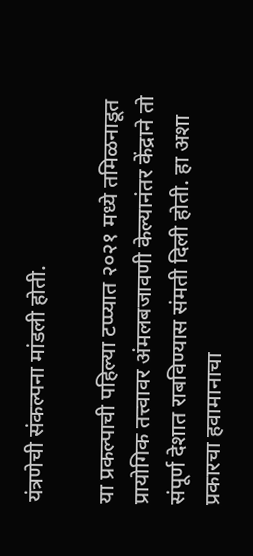यंत्रणेची संकल्पना मांडली होती.

या प्रकल्पाची पहिल्या टप्प्यात २०२१ मध्ये तमिळनाडूत प्रायोगिक तत्त्वावर अंमलबजावणी केल्यानंतर केंद्राने तो संपूर्ण देशात राबविण्यास संमती दिली होती. हा अशा प्रकारचा हवामानाचा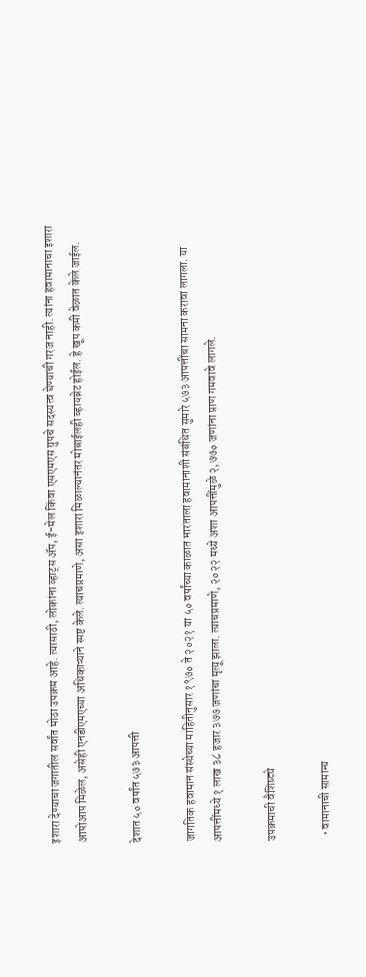इशारा देण्याचा जगातील सर्वांत मोठा उपक्रम आहे. त्यासाठी, लोकांना व्हाट्‌स ॲप, ई-मेल किंवा एसएमएस ग्रुपचे सदस्यत्व घेण्याची गरज नाही. त्यांना हवामानाचा इशारा आपोआप मिळेल, असेही एनडीएमएच्या अधिकाऱ्याने स्पष्ट केले. त्याचप्रमाणे, असा इशारा मिळाल्यानंतर मोबाईलही व्हायब्रेट होईल. हे खूप कमी वेळात केले जाईल.

देशात ५० वर्षांत ५७३ आपत्ती

जागतिक हवामान संस्थेच्या माहितीनुसार १९७० ते २०२१ या ५० वर्षांच्या काळात भारताला हवामानाशी संबंधित सुमारे ५७३ आपत्तींचा सामना करावा लागला. या आपत्तींमध्ये १ लाख ३८ हजार ३७७ जणांचा मृत्यू झाला. त्याचप्रमाणे, २०२२ मध्ये अशा आपत्तींमुळे २,७७० जणांना प्राण गमवावे लागले.

उपक्रमाची वैशिष्ट्ये

  • वामानाची सामान्य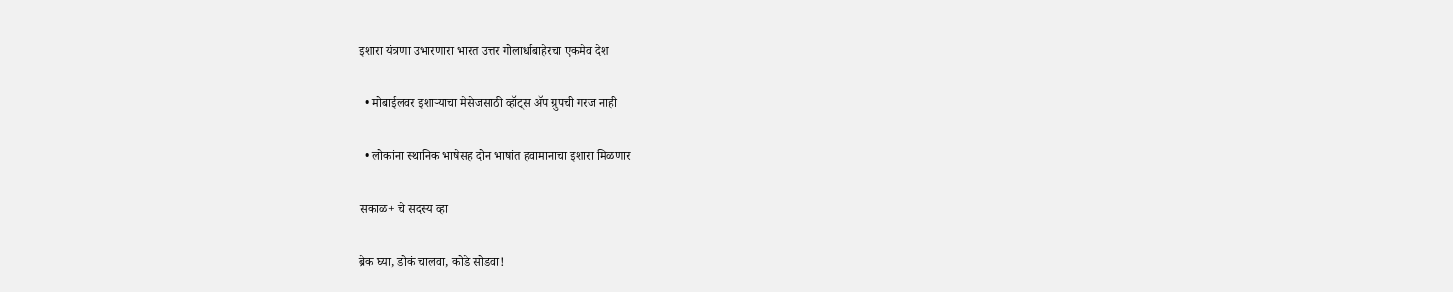इशारा यंत्रणा उभारणारा भारत उत्तर गोलार्धाबाहेरचा एकमेव देश

  • मोबाईलवर इशाऱ्याचा मेसेजसाठी व्हॉट्‌स ॲप ग्रुपची गरज नाही

  • लोकांना स्थानिक भाषेसह दोन भाषांत हवामानाचा इशारा मिळणार

सकाळ+ चे सदस्य व्हा

ब्रेक घ्या, डोकं चालवा, कोडे सोडवा!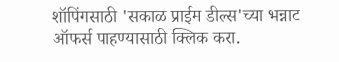शॉपिंगसाठी 'सकाळ प्राईम डील्स'च्या भन्नाट ऑफर्स पाहण्यासाठी क्लिक करा.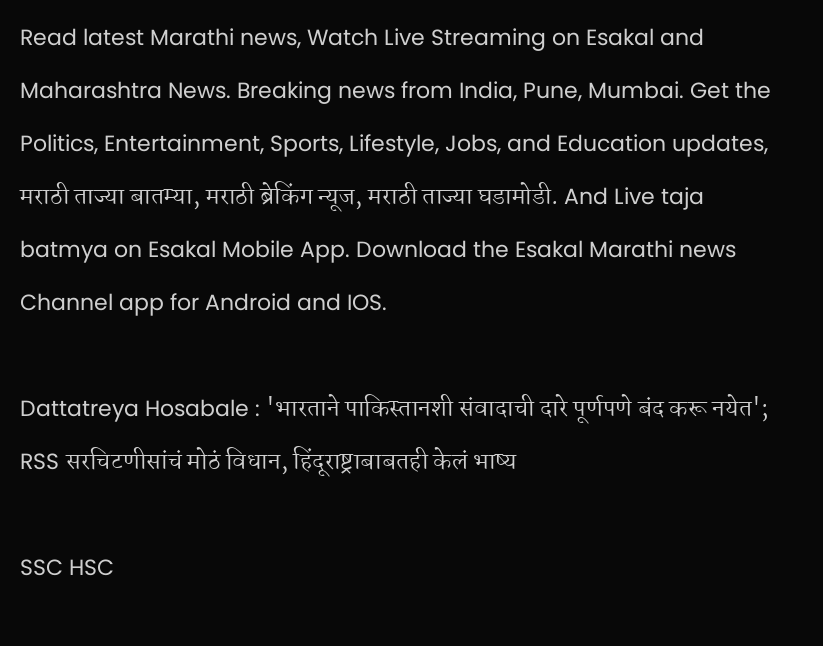Read latest Marathi news, Watch Live Streaming on Esakal and Maharashtra News. Breaking news from India, Pune, Mumbai. Get the Politics, Entertainment, Sports, Lifestyle, Jobs, and Education updates, मराठी ताज्या बातम्या, मराठी ब्रेकिंग न्यूज, मराठी ताज्या घडामोडी. And Live taja batmya on Esakal Mobile App. Download the Esakal Marathi news Channel app for Android and IOS.

Dattatreya Hosabale : 'भारताने पाकिस्तानशी संवादाची दारे पूर्णपणे बंद करू नयेत'; RSS सरचिटणीसांचं मोठं विधान, हिंदूराष्ट्राबाबतही केलं भाष्य

SSC HSC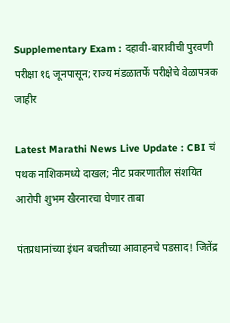Supplementary Exam : दहावी-बारावीची पुरवणी परीक्षा १६ जूनपासून; राज्य मंडळातर्फे परीक्षेचे वेळापत्रक जाहीर

Latest Marathi News Live Update : CBI चं पथक नाशिकमध्ये दाखल; नीट प्रकरणातील संशयित आरोपी शुभम खैरनारचा घेणार ताबा

पंतप्रधानांच्या इंधन बचतीच्या आवाहनचे पडसाद! जितेंद्र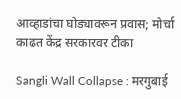आव्हाडांचा घोड्यावरून प्रवास; मोर्चा काढत केंद्र सरकारवर टीका

Sangli Wall Collapse : मरगुबाई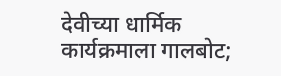देवीच्या धार्मिक कार्यक्रमाला गालबोट;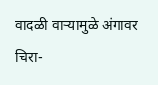वादळी वाऱ्यामुळे अंगावर चिरा-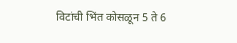विटांची भिंत कोसळून 5 ते 6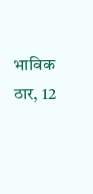भाविक ठार, 12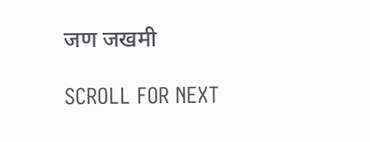जण जखमी

SCROLL FOR NEXT